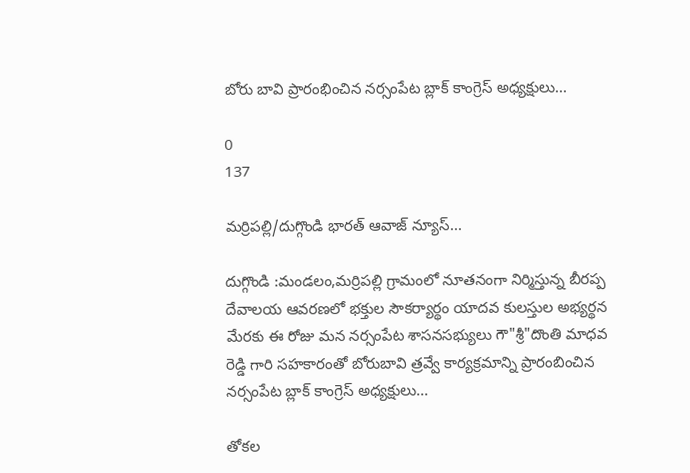బోరు బావి ప్రారంభించిన నర్సంపేట బ్లాక్ కాంగ్రెస్ అధ్యక్షులు...

0
137

మర్రిపల్లి/దుగ్గొండి భారత్ ఆవాజ్ న్యూస్...

దుగ్గొండి :మండలం,మర్రిపల్లి గ్రామంలో నూతనంగా నిర్మిస్తున్న బీరప్ప దేవాలయ ఆవరణలో భక్తుల సౌకర్యార్థం యాదవ కులస్తుల అభ్యర్థన మేరకు ఈ రోజు మన నర్సంపేట శాసనసభ్యులు గౌ"శ్రీ"దొంతి మాధవ రెడ్డి గారి సహకారంతో బోరుబావి త్రవ్వే కార్యక్రమాన్ని ప్రారంబించిన నర్సంపేట బ్లాక్ కాంగ్రెస్ అధ్యక్షులు...

తోకల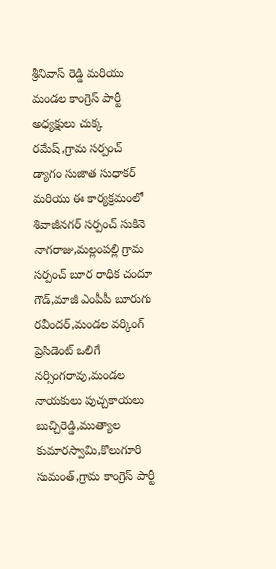శ్రీనివాస్ రెడ్డి మరియు మండల కాంగ్రెస్ పార్టీ అధ్యక్షులు చుక్క రమేష్,గ్రామ సర్పంచ్ డ్యాగం సుజాత సుధాకర్ మరియు ఈ కార్యక్రమంలో శివాజీనగర్ సర్పంచ్ సుకినె నాగరాజు,మల్లంపల్లి గ్రామ సర్పంచ్ బూర రాధిక చందూ గౌడ్,మాజీ ఎంపీపీ బూరుగు రవీందర్,మండల వర్కింగ్ ప్రెసిడెంట్ ఒలిగే నర్సింగరావు,మండల నాయకులు పుచ్చకాయలు బుచ్చిరెడ్డి,ముత్యాల కుమారస్వామి,కొలుగూరి సుమంత్,గ్రామ కాంగ్రెస్ పార్టీ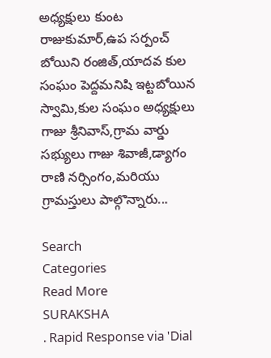అధ్యక్షులు కుంట రాజుకుమార్,ఉప సర్పంచ్ బోయిని రంజిత్,యాదవ కుల సంఘం పెద్దమనిషి ఇట్టబోయిన స్వామి,కుల సంఘం అధ్యక్షులు గాజు శ్రీనివాస్,గ్రామ వార్డు సభ్యులు గాజు శివాజీ,డ్యాగం రాణి నర్సింగం,మరియు గ్రామస్తులు పాల్గొన్నారు...

Search
Categories
Read More
SURAKSHA
. Rapid Response via 'Dial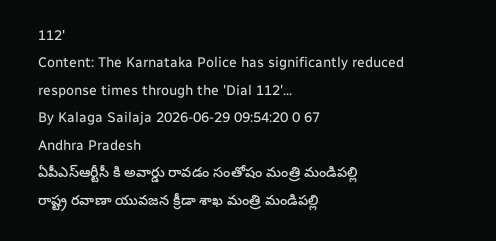112'
Content: The Karnataka Police has significantly reduced response times through the 'Dial 112'...
By Kalaga Sailaja 2026-06-29 09:54:20 0 67
Andhra Pradesh
ఏపీఎస్ఆర్టీసీ కి అవార్డు రావడం సంతోషం మంత్రి మండిపల్లి
రాష్ట్ర రవాణా యువజన క్రీడా శాఖ మంత్రి మండిపల్లి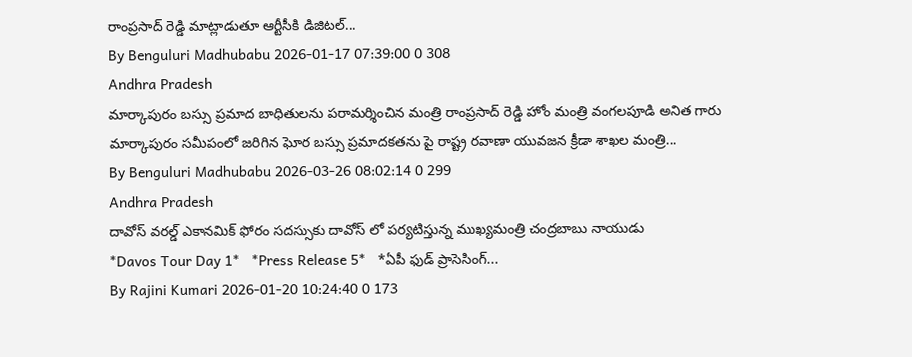రాంప్రసాద్ రెడ్డి మాట్లాడుతూ ఆర్టీసీకి డిజిటల్...
By Benguluri Madhubabu 2026-01-17 07:39:00 0 308
Andhra Pradesh
మార్కాపురం బస్సు ప్రమాద బాధితులను పరామర్శించిన మంత్రి రాంప్రసాద్ రెడ్డి హోం మంత్రి వంగలపూడి అనిత గారు
మార్కాపురం సమీపంలో జరిగిన ఘోర బస్సు ప్రమాదకతను పై రాష్ట్ర రవాణా యువజన క్రీడా శాఖల మంత్రి...
By Benguluri Madhubabu 2026-03-26 08:02:14 0 299
Andhra Pradesh
దావోస్ వరల్డ్ ఎకానమిక్ ఫోరం సదస్సుకు దావోస్ లో పర్యటిస్తున్న ముఖ్యమంత్రి చంద్రబాబు నాయుడు
*Davos Tour Day 1*   *Press Release 5*   *ఏపీ ఫుడ్ ప్రాసెసింగ్‌...
By Rajini Kumari 2026-01-20 10:24:40 0 173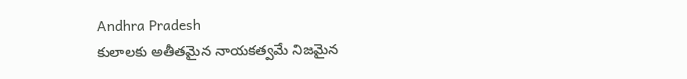Andhra Pradesh
కులాలకు అతీతమైన నాయకత్వమే నిజమైన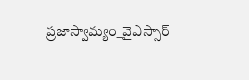ప్రజాస్వామ్యం_వైఎస్సార్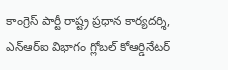కాంగ్రెస్ పార్టీ రాష్ట్ర ప్రధాన కార్యదర్శి, ఎన్‌ఆర్‌ఐ విభాగం గ్లోబల్ కోఆర్డినేటర్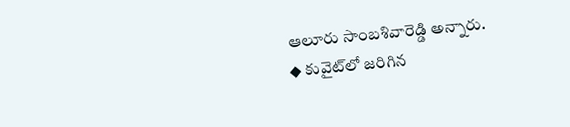ఆలూరు సాంబశివారెడ్డి అన్నారు.
◆ కువైట్‌లో జరిగిన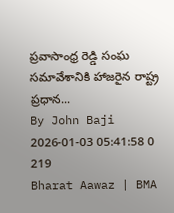ప్రవాసాంధ్ర రెడ్డి సంఘ సమావేశానికి హాజరైన రాష్ట్ర ప్రధాన...
By John Baji 2026-01-03 05:41:58 0 219
Bharat Aawaz | BMA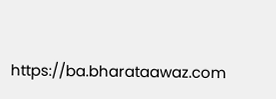https://ba.bharataawaz.com